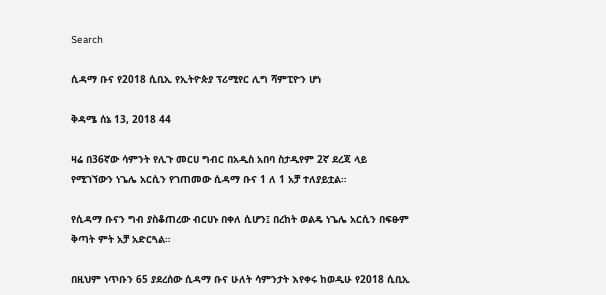Search

ሲዳማ ቡና የ2018 ሲቢኢ የኢትዮጵያ ፕሪሚየር ሊግ ሻምፒዮን ሆነ

ቅዳሜ ሰኔ 13, 2018 44

ዛሬ በ36ኛው ሳምንት የሊጉ መርሀ ግብር በአዲስ አበባ ስታዲየም 2ኛ ደረጃ ላይ የሚገኘውን ነጌሌ አርሲን የገጠመው ሲዳማ ቡና 1 ለ 1 አቻ ተለያይቷል።

የሲዳማ ቡናን ግብ ያስቆጠረው ብርሀኑ በቀለ ሲሆን፤ በረከት ወልዴ ነጌሌ አርሲን በፍፁም ቅጣት ምት አቻ አድርጓል።

በዚህም ነጥቡን 65 ያደረሰው ሲዳማ ቡና ሁለት ሳምንታት እየቀሩ ከወዲሁ የ2018 ሲቢኢ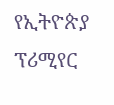የኢትዮጵያ ፕሪሚየር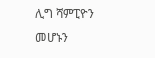ሊግ ሻምፒዮን መሆኑን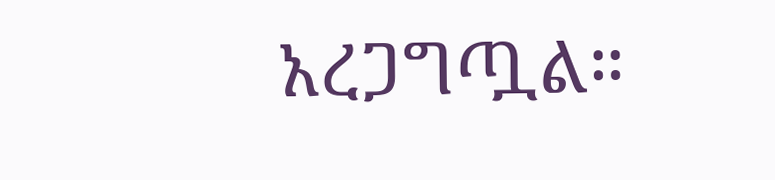አረጋግጧል።